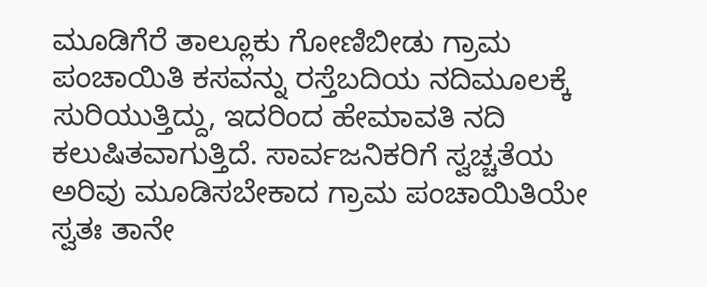ಮೂಡಿಗೆರೆ ತಾಲ್ಲೂಕು ಗೋಣಿಬೀಡು ಗ್ರಾಮ ಪಂಚಾಯಿತಿ ಕಸವನ್ನು ರಸ್ತೆಬದಿಯ ನದಿಮೂಲಕ್ಕೆ ಸುರಿಯುತ್ತಿದ್ದು, ಇದರಿಂದ ಹೇಮಾವತಿ ನದಿ ಕಲುಷಿತವಾಗುತ್ತಿದೆ. ಸಾರ್ವಜನಿಕರಿಗೆ ಸ್ವಚ್ಚತೆಯ ಅರಿವು ಮೂಡಿಸಬೇಕಾದ ಗ್ರಾಮ ಪಂಚಾಯಿತಿಯೇ ಸ್ವತಃ ತಾನೇ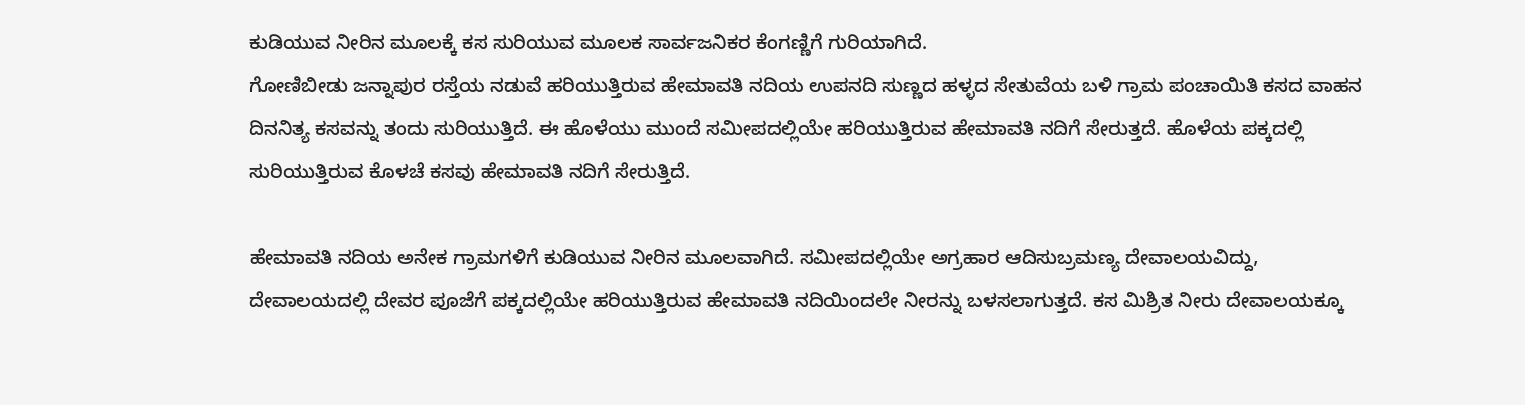ಕುಡಿಯುವ ನೀರಿನ ಮೂಲಕ್ಕೆ ಕಸ ಸುರಿಯುವ ಮೂಲಕ ಸಾರ್ವಜನಿಕರ ಕೆಂಗಣ್ಣಿಗೆ ಗುರಿಯಾಗಿದೆ.
ಗೋಣಿಬೀಡು ಜನ್ನಾಪುರ ರಸ್ತೆಯ ನಡುವೆ ಹರಿಯುತ್ತಿರುವ ಹೇಮಾವತಿ ನದಿಯ ಉಪನದಿ ಸುಣ್ಣದ ಹಳ್ಳದ ಸೇತುವೆಯ ಬಳಿ ಗ್ರಾಮ ಪಂಚಾಯಿತಿ ಕಸದ ವಾಹನ ದಿನನಿತ್ಯ ಕಸವನ್ನು ತಂದು ಸುರಿಯುತ್ತಿದೆ. ಈ ಹೊಳೆಯು ಮುಂದೆ ಸಮೀಪದಲ್ಲಿಯೇ ಹರಿಯುತ್ತಿರುವ ಹೇಮಾವತಿ ನದಿಗೆ ಸೇರುತ್ತದೆ. ಹೊಳೆಯ ಪಕ್ಕದಲ್ಲಿ ಸುರಿಯುತ್ತಿರುವ ಕೊಳಚೆ ಕಸವು ಹೇಮಾವತಿ ನದಿಗೆ ಸೇರುತ್ತಿದೆ.

ಹೇಮಾವತಿ ನದಿಯ ಅನೇಕ ಗ್ರಾಮಗಳಿಗೆ ಕುಡಿಯುವ ನೀರಿನ ಮೂಲವಾಗಿದೆ. ಸಮೀಪದಲ್ಲಿಯೇ ಅಗ್ರಹಾರ ಆದಿಸುಬ್ರಮಣ್ಯ ದೇವಾಲಯವಿದ್ದು, ದೇವಾಲಯದಲ್ಲಿ ದೇವರ ಪೂಜೆಗೆ ಪಕ್ಕದಲ್ಲಿಯೇ ಹರಿಯುತ್ತಿರುವ ಹೇಮಾವತಿ ನದಿಯಿಂದಲೇ ನೀರನ್ನು ಬಳಸಲಾಗುತ್ತದೆ. ಕಸ ಮಿಶ್ರಿತ ನೀರು ದೇವಾಲಯಕ್ಕೂ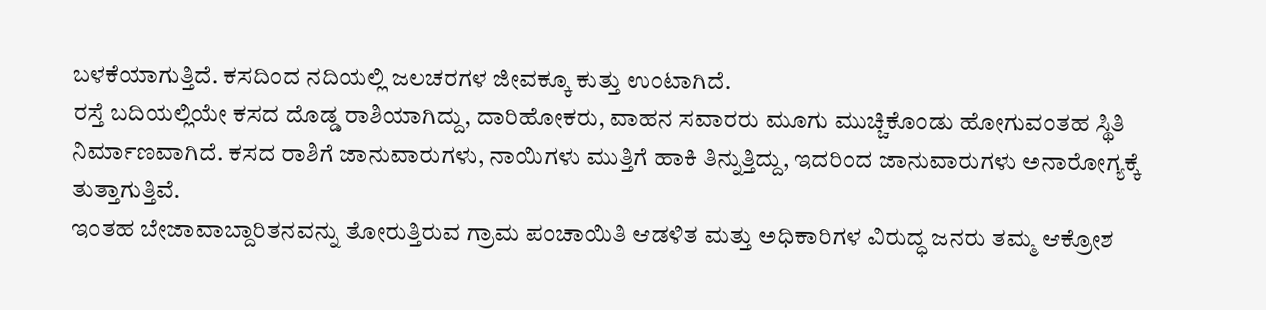ಬಳಕೆಯಾಗುತ್ತಿದೆ. ಕಸದಿಂದ ನದಿಯಲ್ಲಿ ಜಲಚರಗಳ ಜೀವಕ್ಕೂ ಕುತ್ತು ಉಂಟಾಗಿದೆ.
ರಸ್ತೆ ಬದಿಯಲ್ಲಿಯೇ ಕಸದ ದೊಡ್ಡ ರಾಶಿಯಾಗಿದ್ದು, ದಾರಿಹೋಕರು, ವಾಹನ ಸವಾರರು ಮೂಗು ಮುಚ್ಚಿಕೊಂಡು ಹೋಗುವಂತಹ ಸ್ಥಿತಿ ನಿರ್ಮಾಣವಾಗಿದೆ. ಕಸದ ರಾಶಿಗೆ ಜಾನುವಾರುಗಳು, ನಾಯಿಗಳು ಮುತ್ತಿಗೆ ಹಾಕಿ ತಿನ್ನುತ್ತಿದ್ದು, ಇದರಿಂದ ಜಾನುವಾರುಗಳು ಅನಾರೋಗ್ಯಕ್ಕೆ ತುತ್ತಾಗುತ್ತಿವೆ.
ಇಂತಹ ಬೇಜಾವಾಬ್ದಾರಿತನವನ್ನು ತೋರುತ್ತಿರುವ ಗ್ರಾಮ ಪಂಚಾಯಿತಿ ಆಡಳಿತ ಮತ್ತು ಅಧಿಕಾರಿಗಳ ವಿರುದ್ಧ ಜನರು ತಮ್ಮ ಆಕ್ರೋಶ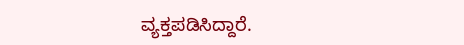ವ್ಯಕ್ತಪಡಿಸಿದ್ದಾರೆ.